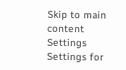Skip to main content
Settings Settings for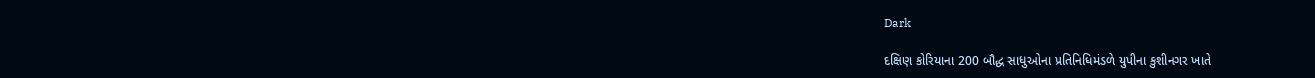Dark

દક્ષિણ કોરિયાના 200 બૌદ્ધ સાધુઓના પ્રતિનિધિમંડળે યુપીના કુશીનગર ખાતે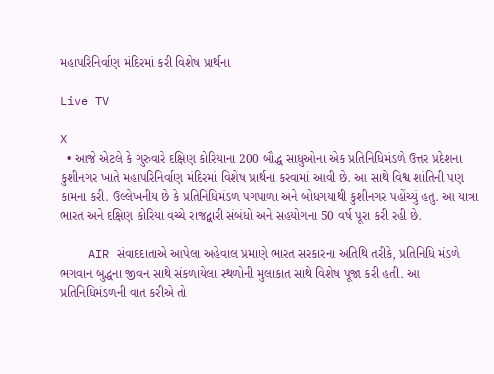મહાપરિનિર્વાણ મંદિરમાં કરી વિશેષ પ્રાર્થના

Live TV

X
  • આજે એટલે કે ગુરુવારે દક્ષિણ કોરિયાના 200 બૌદ્ધ સાધુઓના એક પ્રતિનિધિમંડળે ઉત્તર પ્રદેશના કુશીનગર ખાતે મહાપરિનિર્વાણ મંદિરમાં વિશેષ પ્રાર્થના કરવામાં આવી છે. આ સાથે વિશ્વ શાંતિની પણ કામના કરી. ઉલ્લેખનીય છે કે પ્રતિનિધિમંડળ પગપાળા અને બોધગયાથી કુશીનગર પહોંચ્યું હતુ. આ યાત્રા ભારત અને દક્ષિણ કોરિયા વચ્ચે રાજદ્વારી સંબંધો અને સહયોગના 50 વર્ષ પૂરા કરી રહી છે.

    AIR સંવાદદાતાએ આપેલા અહેવાલ પ્રમાણે ભારત સરકારના અતિથિ તરીકે, પ્રતિનિધિ મંડળે ભગવાન બુદ્ધના જીવન સાથે સંકળાયેલા સ્થળોની મુલાકાત સાથે વિશેષ પૂજા કરી હતી. આ પ્રતિનિધિમંડળની વાત કરીએ તો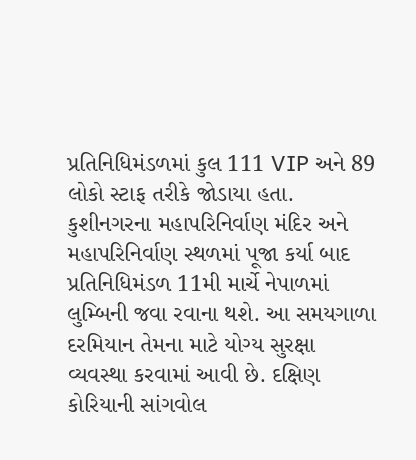પ્રતિનિધિમંડળમાં કુલ 111 VIP અને 89 લોકો સ્ટાફ તરીકે જોડાયા હતા. કુશીનગરના મહાપરિનિર્વાણ મંદિર અને મહાપરિનિર્વાણ સ્થળમાં પૂજા કર્યા બાદ પ્રતિનિધિમંડળ 11મી માર્ચે નેપાળમાં લુમ્બિની જવા રવાના થશે. આ સમયગાળા દરમિયાન તેમના માટે યોગ્ય સુરક્ષા વ્યવસ્થા કરવામાં આવી છે. દક્ષિણ કોરિયાની સાંગવોલ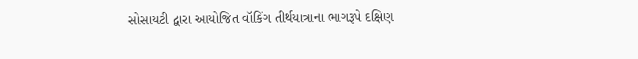સોસાયટી દ્વારા આયોજિત વૉકિંગ તીર્થયાત્રાના ભાગરૂપે દક્ષિણ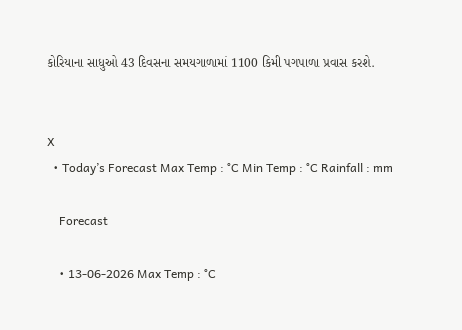કોરિયાના સાધુઓ 43 દિવસના સમયગાળામાં 1100 કિમી પગપાળા પ્રવાસ કરશે.


X
  • Today’s Forecast Max Temp : °C Min Temp : °C Rainfall : mm

    Forecast

    • 13-06-2026 Max Temp : °C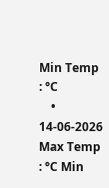Min Temp : °C
    • 14-06-2026 Max Temp : °C Min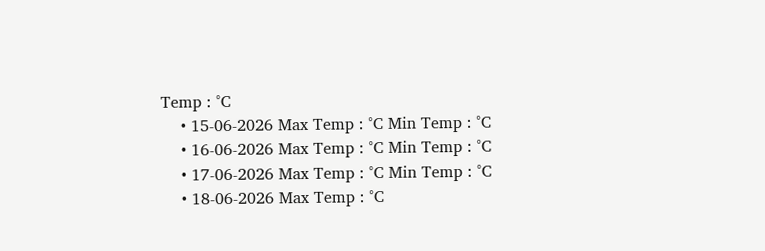Temp : °C
    • 15-06-2026 Max Temp : °C Min Temp : °C
    • 16-06-2026 Max Temp : °C Min Temp : °C
    • 17-06-2026 Max Temp : °C Min Temp : °C
    • 18-06-2026 Max Temp : °C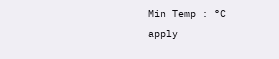Min Temp : °C
apply